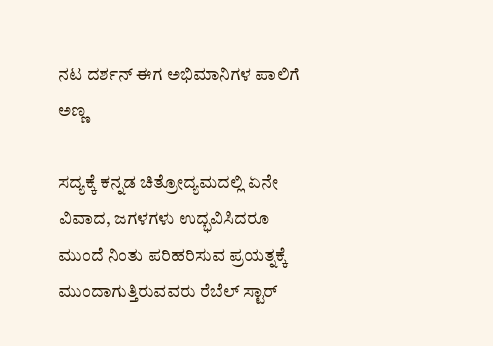ನಟ ದರ್ಶನ್ ಈಗ ಅಭಿಮಾನಿಗಳ ಪಾಲಿಗೆ ಅಣ್ಣ

ಸದ್ಯಕ್ಕೆ ಕನ್ನಡ ಚಿತ್ರೋದ್ಯಮದಲ್ಲಿ ಏನೇ ವಿವಾದ, ಜಗಳಗಳು ಉದ್ಭವಿಸಿದರೂ ಮುಂದೆ ನಿಂತು ಪರಿಹರಿಸುವ ಪ್ರಯತ್ನಕ್ಕೆ ಮುಂದಾಗುತ್ತಿರುವವರು ರೆಬೆಲ್ ಸ್ಟಾರ್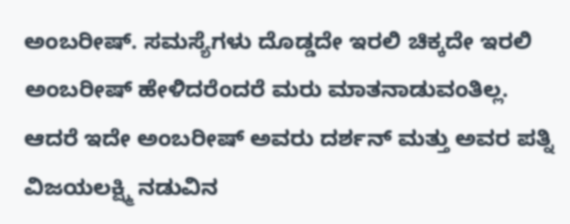ಅಂಬರೀಷ್. ಸಮಸ್ಯೆಗಳು ದೊಡ್ಡದೇ ಇರಲಿ ಚಿಕ್ಕದೇ ಇರಲಿ ಅಂಬರೀಷ್ ಹೇಳಿದರೆಂದರೆ ಮರು ಮಾತನಾಡುವಂತಿಲ್ಲ.
ಆದರೆ ಇದೇ ಅಂಬರೀಷ್ ಅವರು ದರ್ಶನ್ ಮತ್ತು ಅವರ ಪತ್ನಿ ವಿಜಯಲಕ್ಷ್ಮಿ ನಡುವಿನ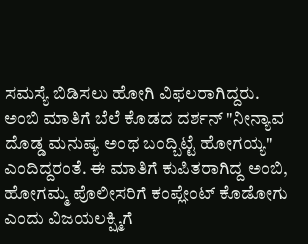ಸಮಸ್ಯೆ ಬಿಡಿಸಲು ಹೋಗಿ ವಿಫಲರಾಗಿದ್ದರು. ಅಂಬಿ ಮಾತಿಗೆ ಬೆಲೆ ಕೊಡದ ದರ್ಶನ್ "ನೀನ್ಯಾವ ದೊಡ್ಡ ಮನುಷ್ಯ ಅಂಥ ಬಂದ್ಬಿಟ್ಟೆ ಹೋಗಯ್ಯ" ಎಂದಿದ್ದರಂತೆ. ಈ ಮಾತಿಗೆ ಕುಪಿತರಾಗಿದ್ದ ಅಂಬಿ, ಹೋಗಮ್ಮ ಪೊಲೀಸರಿಗೆ ಕಂಪ್ಲೇಂಟ್ ಕೊಡೋಗು ಎಂದು ವಿಜಯಲಕ್ಷ್ಮಿಗೆ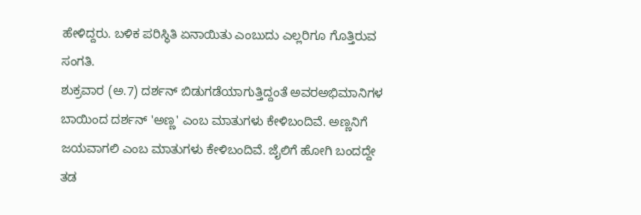ಹೇಳಿದ್ದರು. ಬಳಿಕ ಪರಿಸ್ಥಿತಿ ಏನಾಯಿತು ಎಂಬುದು ಎಲ್ಲರಿಗೂ ಗೊತ್ತಿರುವ ಸಂಗತಿ.
ಶುಕ್ರವಾರ (ಅ.7) ದರ್ಶನ್ ಬಿಡುಗಡೆಯಾಗುತ್ತಿದ್ದಂತೆ ಅವರಅಭಿಮಾನಿಗಳ ಬಾಯಿಂದ ದರ್ಶನ್ 'ಅಣ್ಣ' ಎಂಬ ಮಾತುಗಳು ಕೇಳಿಬಂದಿವೆ. ಅಣ್ಣನಿಗೆ ಜಯವಾಗಲಿ ಎಂಬ ಮಾತುಗಳು ಕೇಳಿಬಂದಿವೆ. ಜೈಲಿಗೆ ಹೋಗಿ ಬಂದದ್ದೇ ತಡ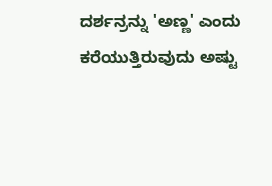ದರ್ಶನ್ರನ್ನು 'ಅಣ್ಣ' ಎಂದು ಕರೆಯುತ್ತಿರುವುದು ಅಷ್ಟು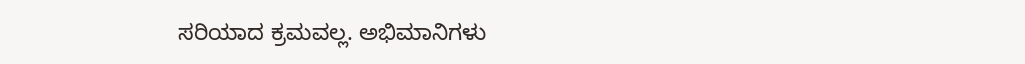ಸರಿಯಾದ ಕ್ರಮವಲ್ಲ. ಅಭಿಮಾನಿಗಳು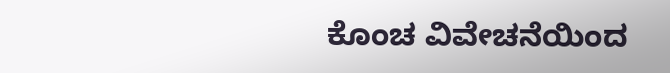ಕೊಂಚ ವಿವೇಚನೆಯಿಂದ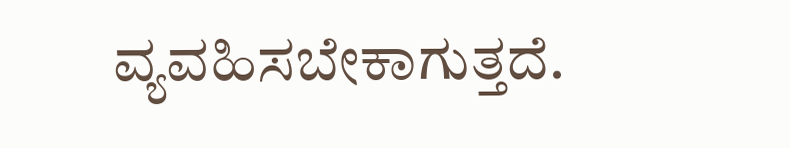ವ್ಯವಹಿಸಬೇಕಾಗುತ್ತದೆ.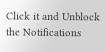Click it and Unblock the Notifications